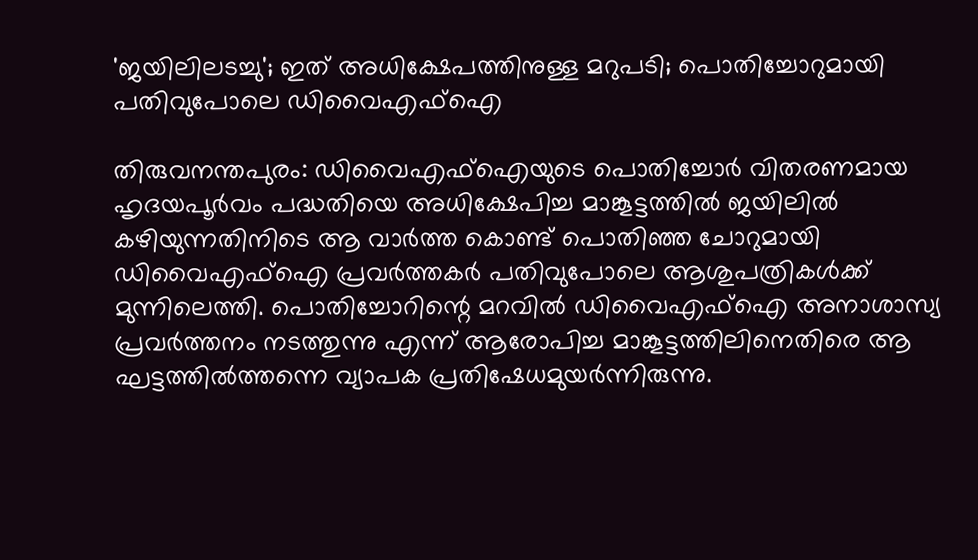'ജയിലിലടച്ചു'; ഇത് അധിക്ഷേപത്തിനുള്ള മറുപടി; പൊതിച്ചോറുമായി പതിവുപോലെ ഡിവൈഎഫ്ഐ

തിരുവനന്തപുരം: ഡിവൈഎഫ്ഐയുടെ പൊതിച്ചോർ വിതരണമായ ഹൃദയപൂർവം പദ്ധതിയെ അധിക്ഷേപിച്ച മാങ്കൂട്ടത്തിൽ ജയിലിൽ കഴിയുന്നതിനിടെ ആ വാർത്ത കൊണ്ട് പൊതിഞ്ഞ ചോറുമായി ഡിവൈഎഫ്ഐ പ്രവർത്തകർ പതിവുപോലെ ആശുപത്രികൾക്ക് മുന്നിലെത്തി. പൊതിച്ചോറിന്റെ മറവിൽ ഡിവൈഎഫ്ഐ അനാശാസ്യ പ്രവർത്തനം നടത്തുന്നു എന്ന് ആരോപിച്ച മാങ്കൂട്ടത്തിലിനെതിരെ ആ ഘട്ടത്തിൽത്തന്നെ വ്യാപക പ്രതിഷേധമുയർന്നിരുന്നു.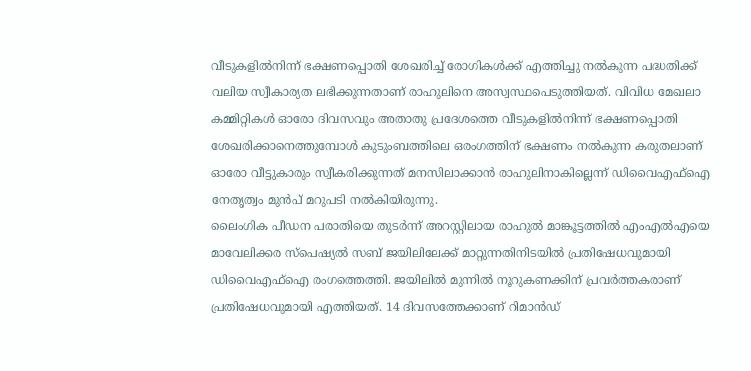വീടുകളിൽനിന്ന് ഭക്ഷണപ്പൊതി ശേഖരിച്ച് രോഗികൾക്ക് എത്തിച്ചു നൽകുന്ന പദ്ധതിക്ക് വലിയ സ്വീകാര്യത ലഭിക്കുന്നതാണ് രാഹുലിനെ അസ്വസ്ഥപെടുത്തിയത്. വിവിധ മേഖലാ കമ്മിറ്റികൾ ഓരോ ദിവസവും അതാതു പ്രദേശത്തെ വീടുകളിൽനിന്ന് ഭക്ഷണപ്പൊതി ശേഖരിക്കാനെത്തുമ്പോൾ കുടുംബത്തിലെ ഒരംഗത്തിന് ഭക്ഷണം നൽകുന്ന കരുതലാണ് ഓരോ വീട്ടുകാരും സ്വീകരിക്കുന്നത് മനസിലാക്കാൻ രാഹുലിനാകില്ലെന്ന് ഡിവൈഎഫ്ഐ നേതൃത്വം മുൻപ് മറുപടി നൽകിയിരുന്നു.
ലൈംഗിക പീഡന പരാതിയെ തുടർന്ന് അറസ്റ്റിലായ രാഹുൽ മാങ്കൂട്ടത്തിൽ എംഎൽഎയെ മാവേലിക്കര സ്പെഷ്യൽ സബ് ജയിലിലേക്ക് മാറ്റുന്നതിനിടയിൽ പ്രതിഷേധവുമായി ഡിവൈഎഫ്ഐ രംഗത്തെത്തി. ജയിലിൽ മുന്നിൽ നൂറുകണക്കിന് പ്രവർത്തകരാണ് പ്രതിഷേധവുമായി എത്തിയത്. 14 ദിവസത്തേക്കാണ് റിമാൻഡ്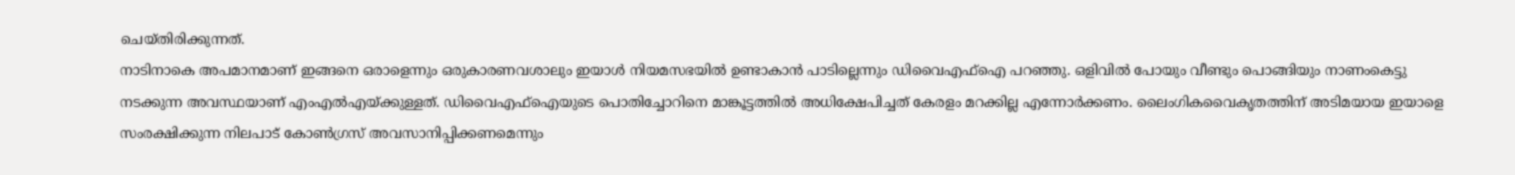ചെയ്തിരിക്കുന്നത്.
നാടിനാകെ അപമാനമാണ് ഇങ്ങനെ ഒരാളെന്നും ഒരുകാരണവശാലും ഇയാൾ നിയമസഭയിൽ ഉണ്ടാകാൻ പാടില്ലെന്നും ഡിവൈഎഫ്ഐ പറഞ്ഞു. ഒളിവിൽ പോയും വീണ്ടും പൊങ്ങിയും നാണംകെട്ടു നടക്കുന്ന അവസ്ഥയാണ് എംഎൽഎയ്ക്കുള്ളത്. ഡിവൈഎഫ്ഐയുടെ പൊതിച്ചോറിനെ മാങ്കൂട്ടത്തിൽ അധിക്ഷേപിച്ചത് കേരളം മറക്കില്ല എന്നോർക്കണം. ലൈംഗികവൈകൃതത്തിന് അടിമയായ ഇയാളെ സംരക്ഷിക്കുന്ന നിലപാട് കോൺഗ്രസ് അവസാനിപ്പിക്കണമെന്നും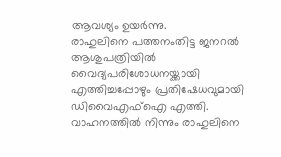ആവശ്യം ഉയർന്നു.
രാഹുലിനെ പത്തനംതിട്ട ജനറൽ ആശുപത്രിയിൽ വൈദ്യപരിശോധനയ്ക്കായി എത്തിച്ചപ്പോഴും പ്രതിഷേധവുമായി ഡിവൈഎഫ്ഐ എത്തി. വാഹനത്തിൽ നിന്നും രാഹുലിനെ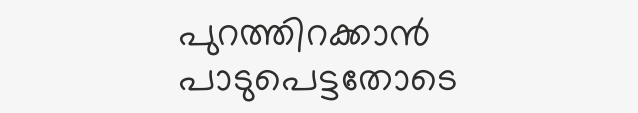പുറത്തിറക്കാൻ പാടുപെട്ടതോടെ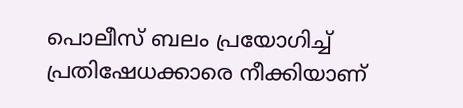പൊലീസ് ബലം പ്രയോഗിച്ച് പ്രതിഷേധക്കാരെ നീക്കിയാണ്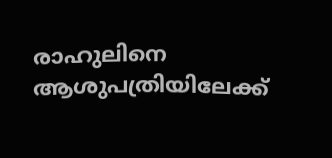രാഹുലിനെ ആശുപത്രിയിലേക്ക്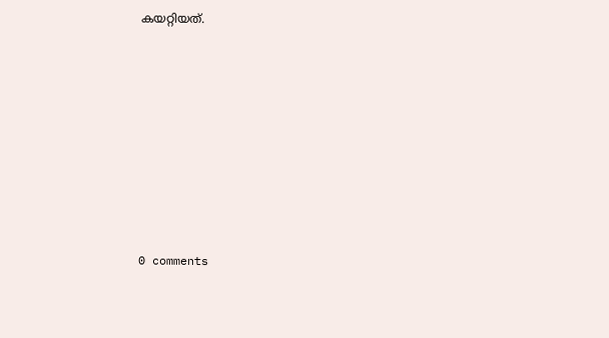കയറ്റിയത്.










0 comments